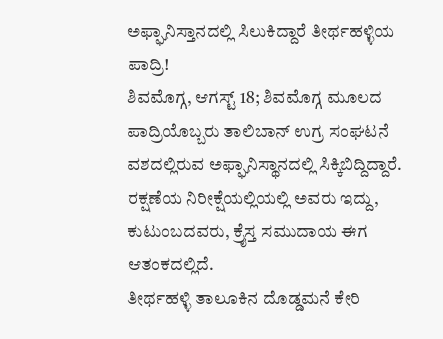ಅಫ್ಘಾನಿಸ್ತಾನದಲ್ಲಿ ಸಿಲುಕಿದ್ದಾರೆ ತೀರ್ಥಹಳ್ಳಿಯ ಪಾದ್ರಿ!
ಶಿವಮೊಗ್ಗ, ಆಗಸ್ಟ್ 18; ಶಿವಮೊಗ್ಗ ಮೂಲದ ಪಾದ್ರಿಯೊಬ್ಬರು ತಾಲಿಬಾನ್ ಉಗ್ರ ಸಂಘಟನೆ ವಶದಲ್ಲಿರುವ ಅಫ್ಘಾನಿಸ್ಥಾನದಲ್ಲಿ ಸಿಕ್ಕಿಬಿದ್ದಿದ್ದಾರೆ. ರಕ್ಷಣೆಯ ನಿರೀಕ್ಷೆಯಲ್ಲಿಯಲ್ಲಿ ಅವರು ಇದ್ದು, ಕುಟುಂಬದವರು, ಕ್ರೈಸ್ತ ಸಮುದಾಯ ಈಗ ಆತಂಕದಲ್ಲಿದೆ.
ತೀರ್ಥಹಳ್ಳಿ ತಾಲೂಕಿನ ದೊಡ್ಡಮನೆ ಕೇರಿ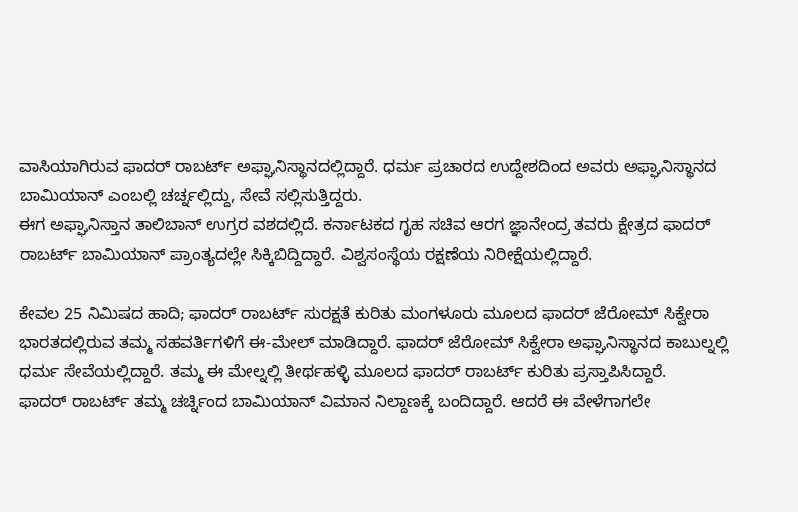ವಾಸಿಯಾಗಿರುವ ಫಾದರ್ ರಾಬರ್ಟ್ ಅಫ್ಘಾನಿಸ್ಥಾನದಲ್ಲಿದ್ದಾರೆ. ಧರ್ಮ ಪ್ರಚಾರದ ಉದ್ದೇಶದಿಂದ ಅವರು ಅಫ್ಘಾನಿಸ್ಥಾನದ ಬಾಮಿಯಾನ್ ಎಂಬಲ್ಲಿ ಚರ್ಚ್ನಲ್ಲಿದ್ದು, ಸೇವೆ ಸಲ್ಲಿಸುತ್ತಿದ್ದರು.
ಈಗ ಅಫ್ಘಾನಿಸ್ತಾನ ತಾಲಿಬಾನ್ ಉಗ್ರರ ವಶದಲ್ಲಿದೆ. ಕರ್ನಾಟಕದ ಗೃಹ ಸಚಿವ ಆರಗ ಜ್ಞಾನೇಂದ್ರ ತವರು ಕ್ಷೇತ್ರದ ಫಾದರ್ ರಾಬರ್ಟ್ ಬಾಮಿಯಾನ್ ಪ್ರಾಂತ್ಯದಲ್ಲೇ ಸಿಕ್ಕಿಬಿದ್ದಿದ್ದಾರೆ. ವಿಶ್ವಸಂಸ್ಥೆಯ ರಕ್ಷಣೆಯ ನಿರೀಕ್ಷೆಯಲ್ಲಿದ್ದಾರೆ.

ಕೇವಲ 25 ನಿಮಿಷದ ಹಾದಿ; ಫಾದರ್ ರಾಬರ್ಟ್ ಸುರಕ್ಷತೆ ಕುರಿತು ಮಂಗಳೂರು ಮೂಲದ ಫಾದರ್ ಜೆರೋಮ್ ಸಿಕ್ವೇರಾ ಭಾರತದಲ್ಲಿರುವ ತಮ್ಮ ಸಹವರ್ತಿಗಳಿಗೆ ಈ-ಮೇಲ್ ಮಾಡಿದ್ದಾರೆ. ಫಾದರ್ ಜೆರೋಮ್ ಸಿಕ್ವೇರಾ ಅಫ್ಘಾನಿಸ್ಥಾನದ ಕಾಬುಲ್ನಲ್ಲಿ ಧರ್ಮ ಸೇವೆಯಲ್ಲಿದ್ದಾರೆ. ತಮ್ಮ ಈ ಮೇಲ್ನಲ್ಲಿ ತೀರ್ಥಹಳ್ಳಿ ಮೂಲದ ಫಾದರ್ ರಾಬರ್ಟ್ ಕುರಿತು ಪ್ರಸ್ತಾಪಿಸಿದ್ದಾರೆ.
ಫಾದರ್ ರಾಬರ್ಟ್ ತಮ್ಮ ಚರ್ಚ್ನಿಂದ ಬಾಮಿಯಾನ್ ವಿಮಾನ ನಿಲ್ದಾಣಕ್ಕೆ ಬಂದಿದ್ದಾರೆ. ಆದರೆ ಈ ವೇಳೆಗಾಗಲೇ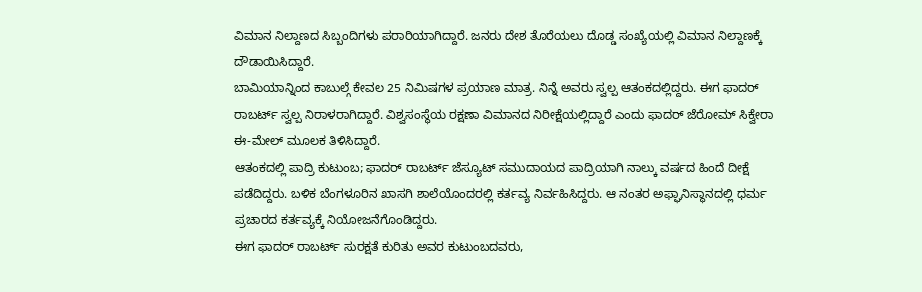ವಿಮಾನ ನಿಲ್ದಾಣದ ಸಿಬ್ಬಂದಿಗಳು ಪರಾರಿಯಾಗಿದ್ದಾರೆ. ಜನರು ದೇಶ ತೊರೆಯಲು ದೊಡ್ಡ ಸಂಖ್ಯೆಯಲ್ಲಿ ವಿಮಾನ ನಿಲ್ದಾಣಕ್ಕೆ ದೌಡಾಯಿಸಿದ್ದಾರೆ.
ಬಾಮಿಯಾನ್ನಿಂದ ಕಾಬುಲ್ಗೆ ಕೇವಲ 25 ನಿಮಿಷಗಳ ಪ್ರಯಾಣ ಮಾತ್ರ. ನಿನ್ನೆ ಅವರು ಸ್ವಲ್ಪ ಆತಂಕದಲ್ಲಿದ್ದರು. ಈಗ ಫಾದರ್ ರಾಬರ್ಟ್ ಸ್ವಲ್ಪ ನಿರಾಳರಾಗಿದ್ದಾರೆ. ವಿಶ್ವಸಂಸ್ಥೆಯ ರಕ್ಷಣಾ ವಿಮಾನದ ನಿರೀಕ್ಷೆಯಲ್ಲಿದ್ದಾರೆ ಎಂದು ಫಾದರ್ ಜೆರೋಮ್ ಸಿಕ್ವೇರಾ ಈ-ಮೇಲ್ ಮೂಲಕ ತಿಳಿಸಿದ್ದಾರೆ.
ಆತಂಕದಲ್ಲಿ ಪಾದ್ರಿ ಕುಟುಂಬ; ಫಾದರ್ ರಾಬರ್ಟ್ ಜೆಸ್ಯೂಟ್ ಸಮುದಾಯದ ಪಾದ್ರಿಯಾಗಿ ನಾಲ್ಕು ವರ್ಷದ ಹಿಂದೆ ದೀಕ್ಷೆ ಪಡೆದಿದ್ದರು. ಬಳಿಕ ಬೆಂಗಳೂರಿನ ಖಾಸಗಿ ಶಾಲೆಯೊಂದರಲ್ಲಿ ಕರ್ತವ್ಯ ನಿರ್ವಹಿಸಿದ್ದರು. ಆ ನಂತರ ಅಫ್ಘಾನಿಸ್ಥಾನದಲ್ಲಿ ಧರ್ಮ ಪ್ರಚಾರದ ಕರ್ತವ್ಯಕ್ಕೆ ನಿಯೋಜನೆಗೊಂಡಿದ್ದರು.
ಈಗ ಫಾದರ್ ರಾಬರ್ಟ್ ಸುರಕ್ಷತೆ ಕುರಿತು ಅವರ ಕುಟುಂಬದವರು,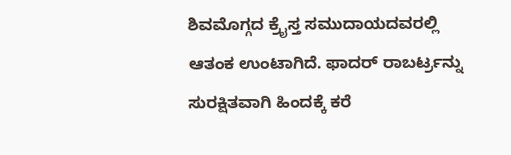ಶಿವಮೊಗ್ಗದ ಕ್ರೈಸ್ತ ಸಮುದಾಯದವರಲ್ಲಿ ಆತಂಕ ಉಂಟಾಗಿದೆ. ಫಾದರ್ ರಾಬರ್ಟ್ರನ್ನು ಸುರಕ್ಷಿತವಾಗಿ ಹಿಂದಕ್ಕೆ ಕರೆ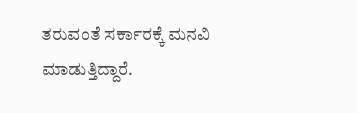ತರುವಂತೆ ಸರ್ಕಾರಕ್ಕೆ ಮನವಿ ಮಾಡುತ್ತಿದ್ದಾರೆ.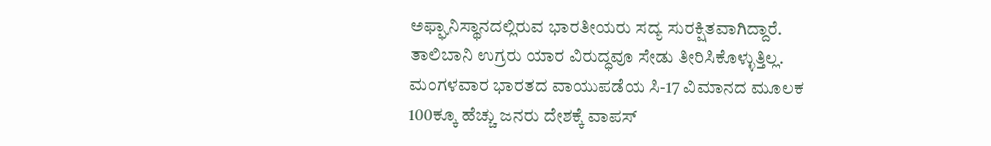ಅಫ್ಘಾನಿಸ್ಥಾನದಲ್ಲಿರುವ ಭಾರತೀಯರು ಸದ್ಯ ಸುರಕ್ಷಿತವಾಗಿದ್ದಾರೆ. ತಾಲಿಬಾನಿ ಉಗ್ರರು ಯಾರ ವಿರುದ್ಧವೂ ಸೇಡು ತೀರಿಸಿಕೊಳ್ಳುತ್ತಿಲ್ಲ. ಮಂಗಳವಾರ ಭಾರತದ ವಾಯುಪಡೆಯ ಸಿ-17 ವಿಮಾನದ ಮೂಲಕ 100ಕ್ಕೂ ಹೆಚ್ಚು ಜನರು ದೇಶಕ್ಕೆ ವಾಪಸ್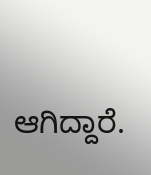ಆಗಿದ್ದಾರೆ.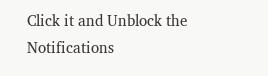Click it and Unblock the Notifications